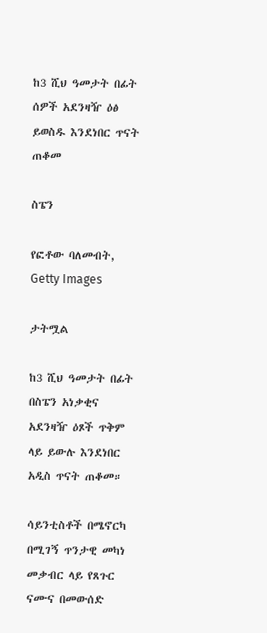ከ3 ሺህ ዓመታት በፊት ሰዎች አደንዛዥ ዕፅ ይወስዱ እንደነበር ጥናት ጠቆመ

ስፔን

የፎቶው ባለመብት, Getty Images

ታትሟል

ከ3 ሺህ ዓመታት በፊት በስፔን አነቃቂና አደንዛዥ ዕጾች ጥቅም ላይ ይውሉ እንደነበር አዲስ ጥናት ጠቆመ።

ሳይንቲስቶች በሜኖርካ በሚገኝ ጥንታዊ መካነ መቃብር ላይ የጸጉር ናሙና በመውሰድ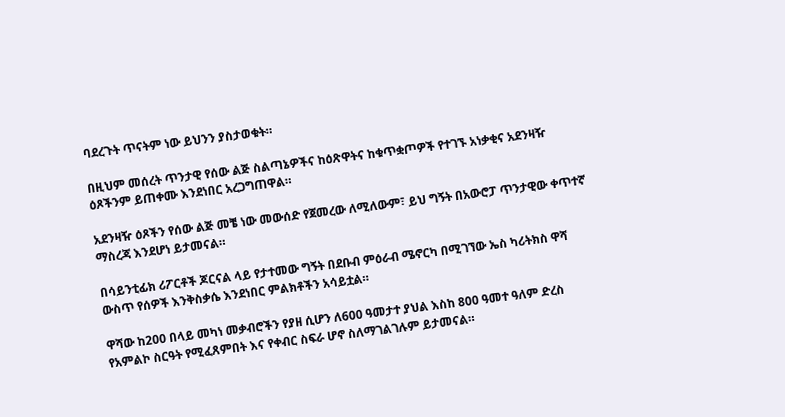ባደረጉት ጥናትም ነው ይህንን ያስታወቁት።

በዚህም መሰረት ጥንታዊ የሰው ልጅ ስልጣኔዎችና ከዕጽዋትና ከቁጥቋጦዎች የተገኙ አነቃቂና አደንዛዥ ዕጾችንም ይጠቀሙ እንደነበር አረጋግጠዋል።

አደንዛዥ ዕጾችን የሰው ልጅ መቼ ነው መውሰድ የጀመረው ለሚለውም፣ ይህ ግኝት በአውሮፓ ጥንታዊው ቀጥተኛ ማስረጃ እንደሆነ ይታመናል።

በሳይንቲፊክ ሪፖርቶች ጆርናል ላይ የታተመው ግኝት በደቡብ ምዕራብ ሜኖርካ በሚገኘው ኤስ ካሪትክስ ዋሻ ውስጥ የሰዎች እንቅስቃሴ እንደነበር ምልክቶችን አሳይቷል።

ዋሻው ከ200 በላይ መካነ መቃብሮችን የያዘ ሲሆን ለ600 ዓመታተ ያህል እስከ 800 ዓመተ ዓለም ድረስ የአምልኮ ስርዓት የሚፈጸምበት እና የቀብር ስፍራ ሆኖ ስለማገልገሉም ይታመናል።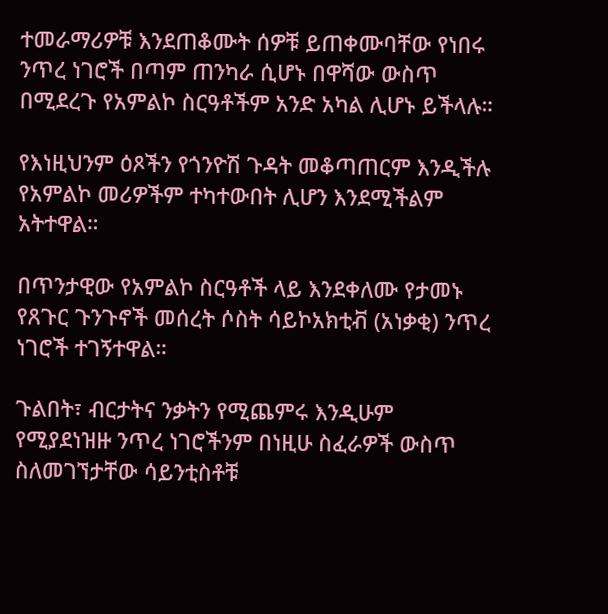ተመራማሪዎቹ እንደጠቆሙት ሰዎቹ ይጠቀሙባቸው የነበሩ ንጥረ ነገሮች በጣም ጠንካራ ሲሆኑ በዋሻው ውስጥ በሚደረጉ የአምልኮ ስርዓቶችም አንድ አካል ሊሆኑ ይችላሉ።

የእነዚህንም ዕጾችን የጎንዮሽ ጉዳት መቆጣጠርም እንዲችሉ የአምልኮ መሪዎችም ተካተውበት ሊሆን እንደሚችልም አትተዋል።

በጥንታዊው የአምልኮ ስርዓቶች ላይ እንደቀለሙ የታመኑ የጸጉር ጉንጉኖች መሰረት ሶስት ሳይኮአክቲቭ (አነቃቂ) ንጥረ ነገሮች ተገኝተዋል።

ጉልበት፣ ብርታትና ንቃትን የሚጨምሩ እንዲሁም የሚያደነዝዙ ንጥረ ነገሮችንም በነዚሁ ስፈራዎች ውስጥ ስለመገኘታቸው ሳይንቲስቶቹ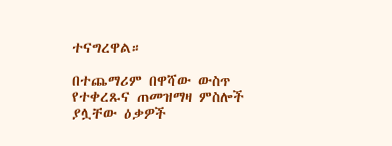ተናግረዋል።

በተጨማሪም በዋሻው ውስጥ የተቀረጹና ጠመዝማዛ ምስሎች ያሏቸው ዕቃዎች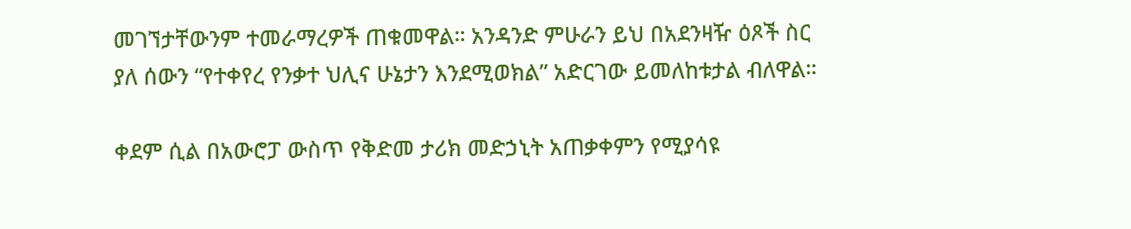መገኘታቸውንም ተመራማረዎች ጠቁመዋል። አንዳንድ ምሁራን ይህ በአደንዛዥ ዕጾች ስር ያለ ሰውን “የተቀየረ የንቃተ ህሊና ሁኔታን እንደሚወክል” አድርገው ይመለከቱታል ብለዋል።

ቀደም ሲል በአውሮፓ ውስጥ የቅድመ ታሪክ መድኃኒት አጠቃቀምን የሚያሳዩ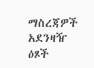ማስረጃዎች አደንዛዥ ዕጾች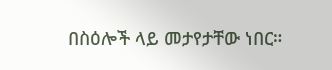በስዕሎች ላይ መታየታቸው ነበር።